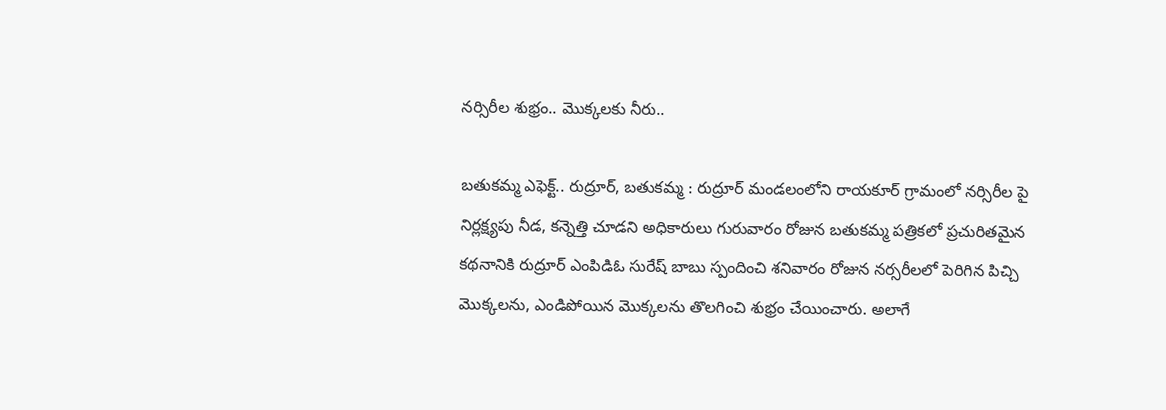నర్సిరీల శుభ్రం.. మొక్కలకు నీరు..

బతుకమ్మ ఎఫెక్ట్.. రుద్రూర్, బతుకమ్మ : రుద్రూర్ మండలంలోని రాయకూర్ గ్రామంలో నర్సిరీల పై నిర్లక్ష్యపు నీడ, కన్నెత్తి చూడని అధికారులు గురువారం రోజున బతుకమ్మ పత్రికలో ప్రచురితమైన కథనానికి రుద్రూర్ ఎంపిడిఓ సురేష్ బాబు స్పందించి శనివారం రోజున నర్సరీలలో పెరిగిన పిచ్చి మొక్కలను, ఎండిపోయిన మొక్కలను తొలగించి శుభ్రం చేయించారు. అలాగే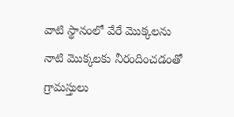వాటి స్థానంలో వేరే మొక్కలను నాటి మొక్కలకు నీరందించడంతో గ్రామస్తులు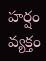హర్షం వ్యక్తం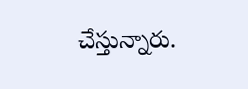చేస్తున్నారు.